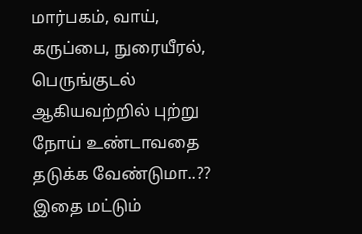மார்பகம், வாய், கருப்பை, நுரையீரல், பெருங்குடல் ஆகியவற்றில் புற்று நோய் உண்டாவதை தடுக்க வேண்டுமா..?? இதை மட்டும்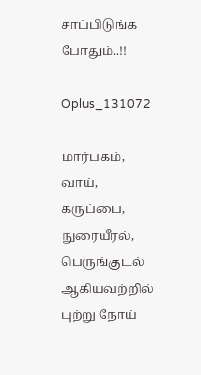சாப்பிடுங்க போதும்..!!

Oplus_131072

மார்பகம், வாய், கருப்பை, நுரையீரல், பெருங்குடல் ஆகியவற்றில் புற்று நோய்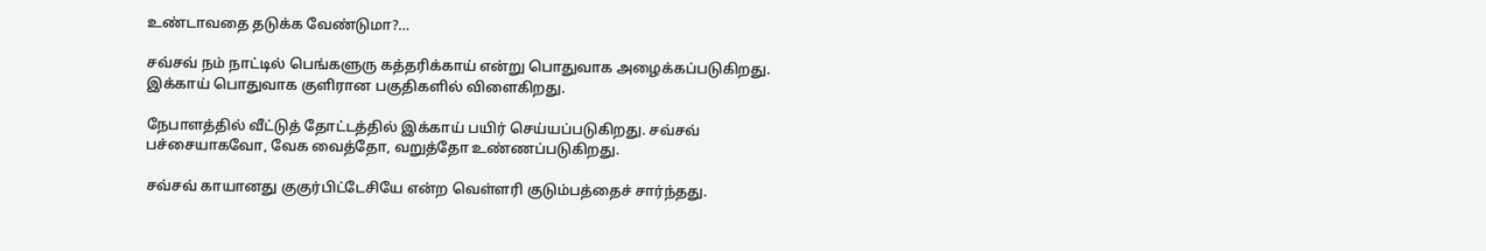உண்டாவதை தடுக்க வேண்டுமா?…

சவ்சவ் நம் நாட்டில் பெங்களுரு கத்தரிக்காய் என்று பொதுவாக அழைக்கப்படுகிறது. இக்காய் பொதுவாக குளிரான பகுதிகளில் விளைகிறது.

நேபாளத்தில் வீட்டுத் தோட்டத்தில் இக்காய் பயிர் செய்யப்படுகிறது. சவ்சவ் பச்சையாகவோ, வேக வைத்தோ, வறுத்தோ உண்ணப்படுகிறது.

சவ்சவ் காயானது குகுர்பிட்டேசியே என்ற வெள்ளரி குடும்பத்தைச் சார்ந்தது.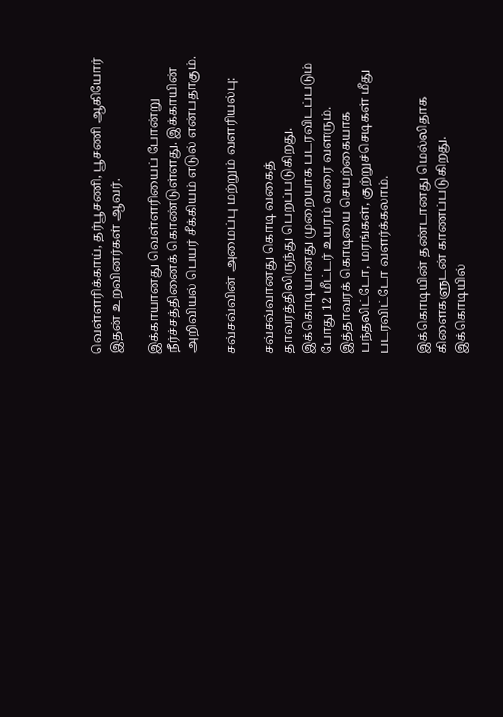வெள்ளரிக்காய், தர்பூசணி, பூசணி ஆகியோர் இதன் உறவினர்கள் ஆவர்.

இக்காயானது வெள்ளரியைப் போன்று நீர்ச்சத்தினைக் கொண்டுள்ளது. இக்காயின் அறிவியல் பெயர் சீக்கியம் எடுல் என்பதாகும்.

சவ்சவ்வின் அமைப்பு மற்றும் வளரியல்பு:

சவ்சவ்வானது கொடி வகைத் தாவரத்திலிருந்து பெறப்படுகிறது. இக்கொடியானது முறையாக படரவிடப்படும் போது 12 மீட்டர் உயரம் வரை வளரும். இத்தாவரக் கொடியை செயற்கையாக பந்தலிட்டோ, மரங்கள், குற்றுச்செடிகள் மீது படரவிட்டோ வளர்க்கலாம்.

இக்கொடியின் தண்டானது மெல்லிதாக கிளைகளுடன் காணப்படுகிறது. இக்கொடியில்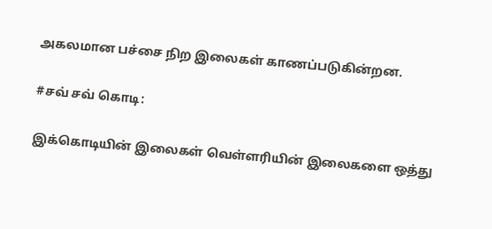அகலமான பச்சை நிற இலைகள் காணப்படுகின்றன.

#சவ் சவ் கொடி:

இக்கொடியின் இலைகள் வெள்ளரியின் இலைகளை ஒத்து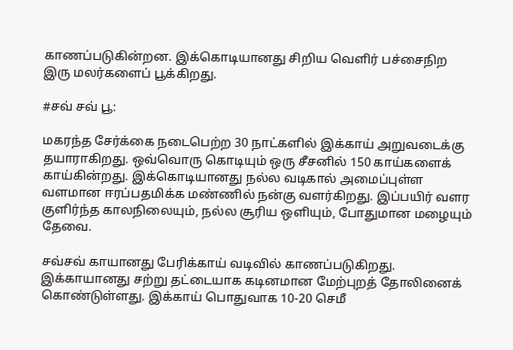காணப்படுகின்றன. இக்கொடியானது சிறிய வெளிர் பச்சைநிற இரு மலர்களைப் பூக்கிறது.

#சவ் சவ் பூ:

மகரந்த சேர்க்கை நடைபெற்ற 30 நாட்களில் இக்காய் அறுவடைக்கு தயாராகிறது. ஒவ்வொரு கொடியும் ஒரு சீசனில் 150 காய்களைக் காய்கின்றது. இக்கொடியானது நல்ல வடிகால் அமைப்புள்ள வளமான ஈரப்பதமிக்க மண்ணில் நன்கு வளர்கிறது. இப்பயிர் வளர குளிர்ந்த காலநிலையும், நல்ல சூரிய ஒளியும், போதுமான மழையும் தேவை.

சவ்சவ் காயானது பேரிக்காய் வடிவில் காணப்படுகிறது. இக்காயானது சற்று தட்டையாக கடினமான மேற்புறத் தோலினைக் கொண்டுள்ளது. இக்காய் பொதுவாக 10-20 செமீ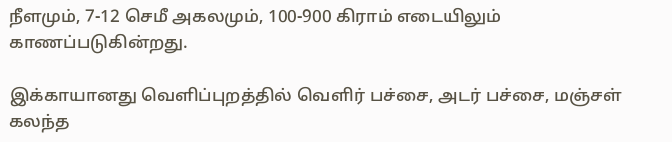நீளமும், 7-12 செமீ அகலமும், 100-900 கிராம் எடையிலும் காணப்படுகின்றது.

இக்காயானது வெளிப்புறத்தில் வெளிர் பச்சை, அடர் பச்சை, மஞ்சள் கலந்த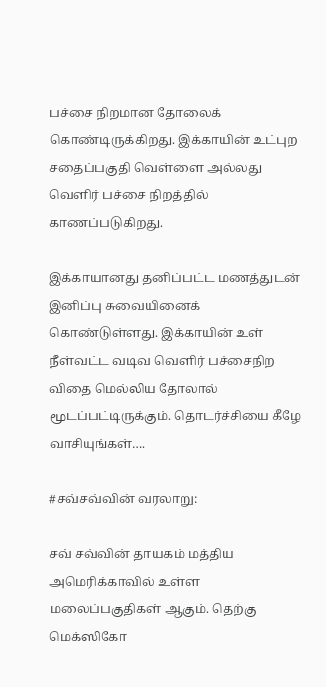பச்சை நிறமான தோலைக் கொண்டிருக்கிறது. இக்காயின் உட்புற சதைப்பகுதி வெள்ளை அல்லது வெளிர் பச்சை நிறத்தில் காணப்படுகிறது.

இக்காயானது தனிப்பட்ட மணத்துடன் இனிப்பு சுவையினைக் கொண்டுள்ளது. இக்காயின் உள் நீள்வட்ட வடிவ வெளிர் பச்சைநிற விதை மெல்லிய தோலால் மூடப்பட்டிருக்கும். தொடர்ச்சியை கீழே வாசியுங்கள்….

#சவ்சவ்வின் வரலாறு:

சவ் சவ்வின் தாயகம் மத்திய அமெரிக்காவில் உள்ள மலைப்பகுதிகள் ஆகும். தெற்கு மெக்ஸிகோ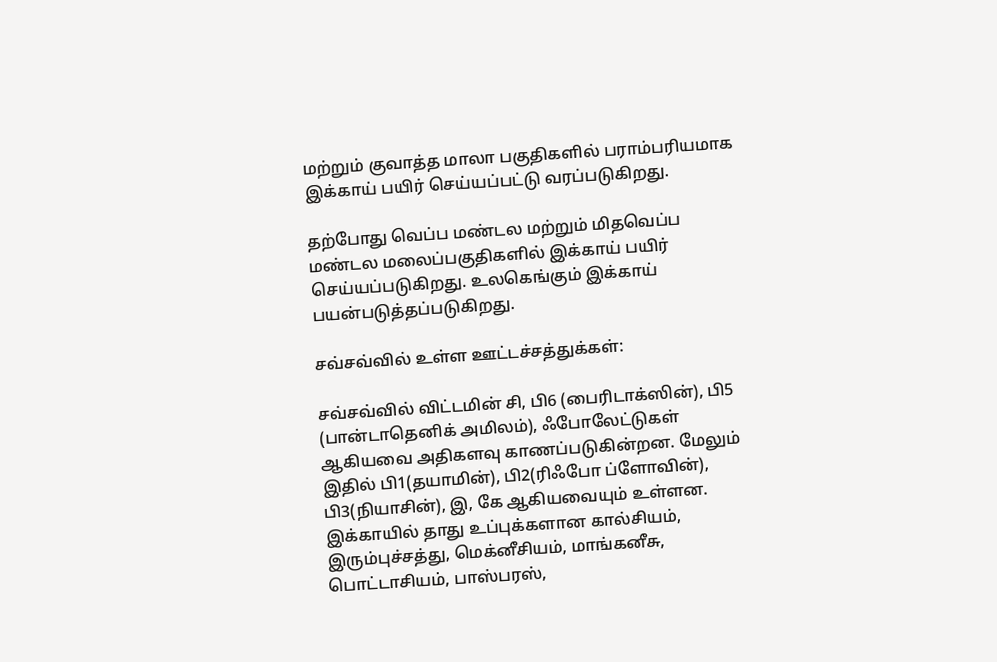மற்றும் குவாத்த மாலா பகுதிகளில் பராம்பரியமாக இக்காய் பயிர் செய்யப்பட்டு வரப்படுகிறது.

தற்போது வெப்ப மண்டல மற்றும் மிதவெப்ப மண்டல மலைப்பகுதிகளில் இக்காய் பயிர் செய்யப்படுகிறது. உலகெங்கும் இக்காய் பயன்படுத்தப்படுகிறது.

சவ்சவ்வில் உள்ள ஊட்டச்சத்துக்கள்:

சவ்சவ்வில் விட்டமின் சி, பி6 (பைரிடாக்ஸின்), பி5 (பான்டாதெனிக் அமிலம்), ஃபோலேட்டுகள் ஆகியவை அதிகளவு காணப்படுகின்றன. மேலும் இதில் பி1(தயாமின்), பி2(ரிஃபோ ப்ளோவின்), பி3(நியாசின்), இ, கே ஆகியவையும் உள்ளன. இக்காயில் தாது உப்புக்களான கால்சியம், இரும்புச்சத்து, மெக்னீசியம், மாங்கனீசு, பொட்டாசியம், பாஸ்பரஸ்,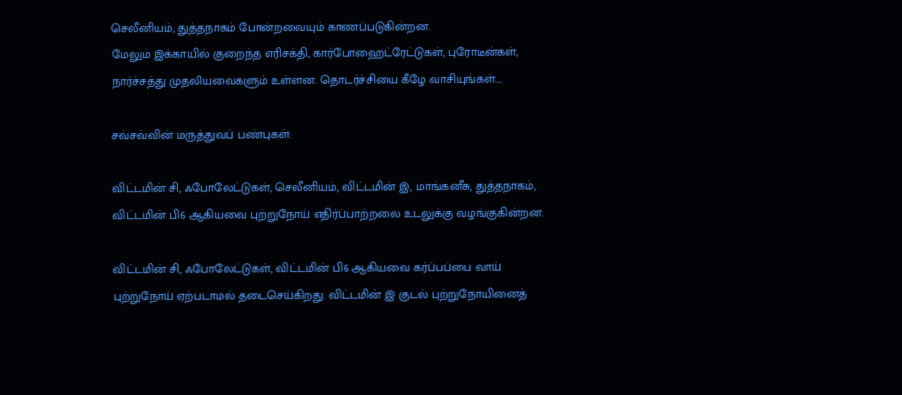செலீனியம், துத்தநாகம் போன்றவையும் காணப்படுகின்றன.
மேலும் இக்காயில் குறைந்த எரிசக்தி, கார்போஹைட்ரேட்டுகள், புரோடீன்கள், நார்ச்சத்து முதலியவைகளும் உள்ளன. தொடர்ச்சியை கீழே வாசியுங்கள்….

சவ்சவ்வின் மருத்துவப் பண்புகள்:

விட்டமின் சி, ஃபோலேட்டுகள், செலீனியம், விட்டமின் இ, மாங்கனீசு, துத்தநாகம், விட்டமின் பி6 ஆகியவை புற்றுநோய் எதிர்ப்பாற்றலை உடலுக்கு வழங்குகின்றன.

விட்டமின் சி, ஃபோலேட்டுகள், விட்டமின் பி6 ஆகியவை கர்ப்பப்பை வாய் புற்றுநோய் ஏற்படாமல் தடைசெய்கிறது. விட்டமின் இ குடல் புற்றுநோயினைத்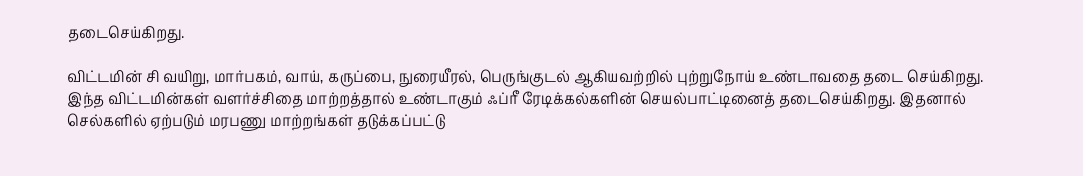தடைசெய்கிறது.

விட்டமின் சி வயிறு, மார்பகம், வாய், கருப்பை, நுரையீரல், பெருங்குடல் ஆகியவற்றில் புற்றுநோய் உண்டாவதை தடை செய்கிறது. இந்த விட்டமின்கள் வளர்ச்சிதை மாற்றத்தால் உண்டாகும் ஃப்ரீ ரேடிக்கல்களின் செயல்பாட்டினைத் தடைசெய்கிறது. இதனால் செல்களில் ஏற்படும் மரபணு மாற்றங்கள் தடுக்கப்பட்டு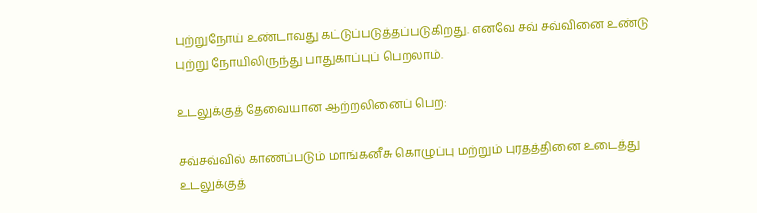புற்றுநோய் உண்டாவது கட்டுப்படுத்தப்படுகிறது. எனவே சவ் சவ்வினை உண்டு புற்று நோயிலிருந்து பாதுகாப்புப் பெறலாம்.

உடலுக்குத் தேவையான ஆற்றலினைப் பெற:

சவ்சவ்வில் காணப்படும் மாங்கனீசு கொழுப்பு மற்றும் புரதத்தினை உடைத்து உடலுக்குத்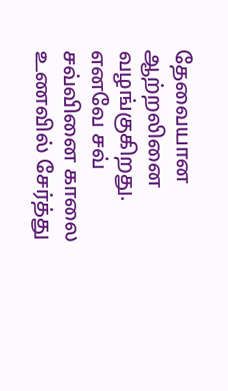தேவையான ஆற்றலினை வழங்குகிறது. எனவே சவ் சவ்வினை காலை உணவில் சேர்த்து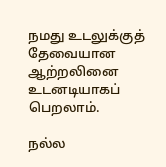நமது உடலுக்குத் தேவையான ஆற்றலினை உடனடியாகப் பெறலாம்.

நல்ல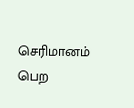செரிமானம் பெற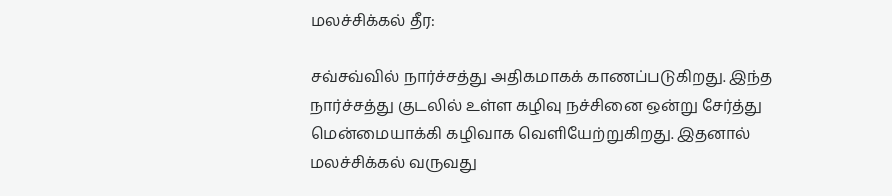மலச்சிக்கல் தீர:

சவ்சவ்வில் நார்ச்சத்து அதிகமாகக் காணப்படுகிறது. இந்த நார்ச்சத்து குடலில் உள்ள கழிவு நச்சினை ஒன்று சேர்த்து மென்மையாக்கி கழிவாக வெளியேற்றுகிறது. இதனால் மலச்சிக்கல் வருவது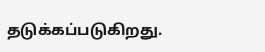தடுக்கப்படுகிறது.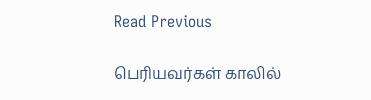Read Previous

பெரியவர்கள் காலில்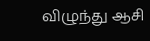விழுந்து ஆசி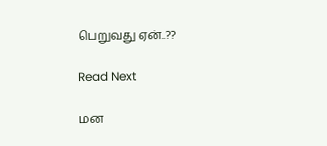பெறுவது ஏன்..??

Read Next

மன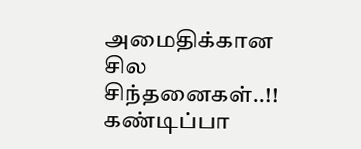அமைதிக்கான சில சிந்தனைகள்..!! கண்டிப்பா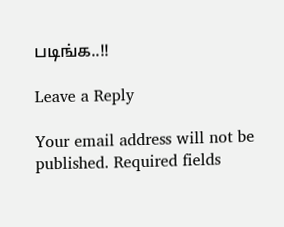படிங்க..!!

Leave a Reply

Your email address will not be published. Required fields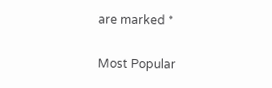are marked *

Most Popular